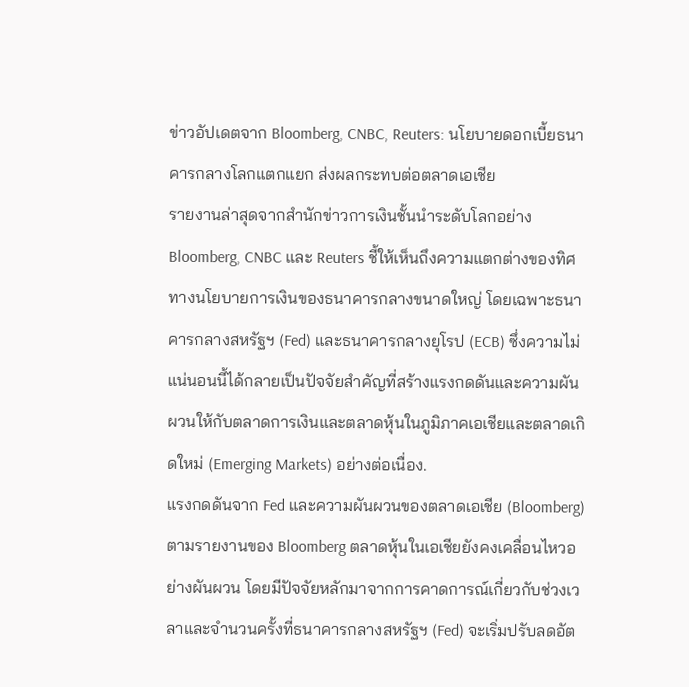ข่าวอัปเดตจาก Bloomberg, CNBC, Reuters: นโยบายดอกเบี้ยธนาคารกลางโลกแตกแยก ส่งผลกระทบต่อตลาดเอเชีย
รายงานล่าสุดจากสำนักข่าวการเงินชั้นนำระดับโลกอย่าง Bloomberg, CNBC และ Reuters ชี้ให้เห็นถึงความแตกต่างของทิศทางนโยบายการเงินของธนาคารกลางขนาดใหญ่ โดยเฉพาะธนาคารกลางสหรัฐฯ (Fed) และธนาคารกลางยุโรป (ECB) ซึ่งความไม่แน่นอนนี้ได้กลายเป็นปัจจัยสำคัญที่สร้างแรงกดดันและความผันผวนให้กับตลาดการเงินและตลาดหุ้นในภูมิภาคเอเชียและตลาดเกิดใหม่ (Emerging Markets) อย่างต่อเนื่อง.
แรงกดดันจาก Fed และความผันผวนของตลาดเอเชีย (Bloomberg)
ตามรายงานของ Bloomberg ตลาดหุ้นในเอเชียยังคงเคลื่อนไหวอย่างผันผวน โดยมีปัจจัยหลักมาจากการคาดการณ์เกี่ยวกับช่วงเวลาและจำนวนครั้งที่ธนาคารกลางสหรัฐฯ (Fed) จะเริ่มปรับลดอัต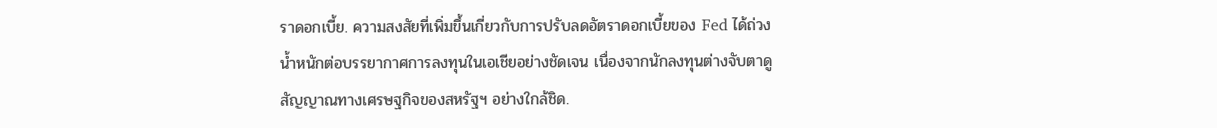ราดอกเบี้ย. ความสงสัยที่เพิ่มขึ้นเกี่ยวกับการปรับลดอัตราดอกเบี้ยของ Fed ได้ถ่วงน้ำหนักต่อบรรยากาศการลงทุนในเอเชียอย่างชัดเจน เนื่องจากนักลงทุนต่างจับตาดูสัญญาณทางเศรษฐกิจของสหรัฐฯ อย่างใกล้ชิด.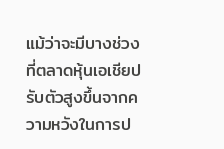แม้ว่าจะมีบางช่วงที่ตลาดหุ้นเอเชียปรับตัวสูงขึ้นจากความหวังในการป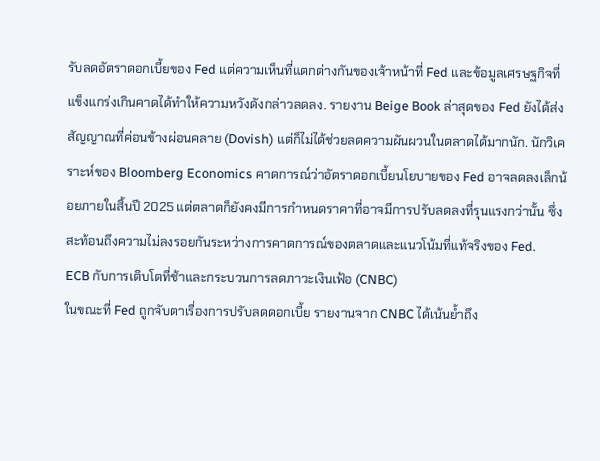รับลดอัตราดอกเบี้ยของ Fed แต่ความเห็นที่แตกต่างกันของเจ้าหน้าที่ Fed และข้อมูลเศรษฐกิจที่แข็งแกร่งเกินคาดได้ทำให้ความหวังดังกล่าวลดลง. รายงาน Beige Book ล่าสุดของ Fed ยังได้ส่งสัญญาณที่ค่อนข้างผ่อนคลาย (Dovish) แต่ก็ไม่ได้ช่วยลดความผันผวนในตลาดได้มากนัก. นักวิเคราะห์ของ Bloomberg Economics คาดการณ์ว่าอัตราดอกเบี้ยนโยบายของ Fed อาจลดลงเล็กน้อยภายในสิ้นปี 2025 แต่ตลาดก็ยังคงมีการกำหนดราคาที่อาจมีการปรับลดลงที่รุนแรงกว่านั้น ซึ่งสะท้อนถึงความไม่ลงรอยกันระหว่างการคาดการณ์ของตลาดและแนวโน้มที่แท้จริงของ Fed.
ECB กับการเติบโตที่ช้าและกระบวนการลดภาวะเงินเฟ้อ (CNBC)
ในขณะที่ Fed ถูกจับตาเรื่องการปรับลดดอกเบี้ย รายงานจาก CNBC ได้เน้นย้ำถึง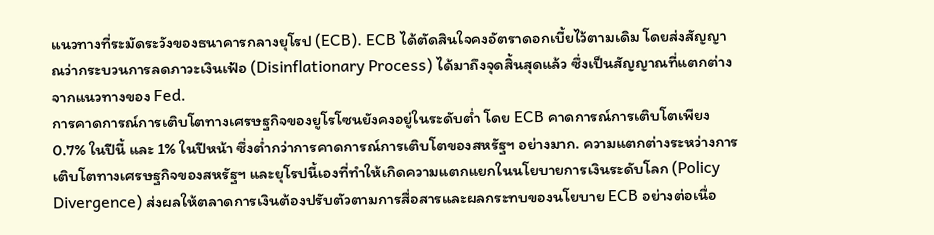แนวทางที่ระมัดระวังของธนาคารกลางยุโรป (ECB). ECB ได้ตัดสินใจคงอัตราดอกเบี้ยไว้ตามเดิม โดยส่งสัญญาณว่ากระบวนการลดภาวะเงินเฟ้อ (Disinflationary Process) ได้มาถึงจุดสิ้นสุดแล้ว ซึ่งเป็นสัญญาณที่แตกต่างจากแนวทางของ Fed.
การคาดการณ์การเติบโตทางเศรษฐกิจของยูโรโซนยังคงอยู่ในระดับต่ำ โดย ECB คาดการณ์การเติบโตเพียง 0.7% ในปีนี้ และ 1% ในปีหน้า ซึ่งต่ำกว่าการคาดการณ์การเติบโตของสหรัฐฯ อย่างมาก. ความแตกต่างระหว่างการเติบโตทางเศรษฐกิจของสหรัฐฯ และยุโรปนี้เองที่ทำให้เกิดความแตกแยกในนโยบายการเงินระดับโลก (Policy Divergence) ส่งผลให้ตลาดการเงินต้องปรับตัวตามการสื่อสารและผลกระทบของนโยบาย ECB อย่างต่อเนื่อ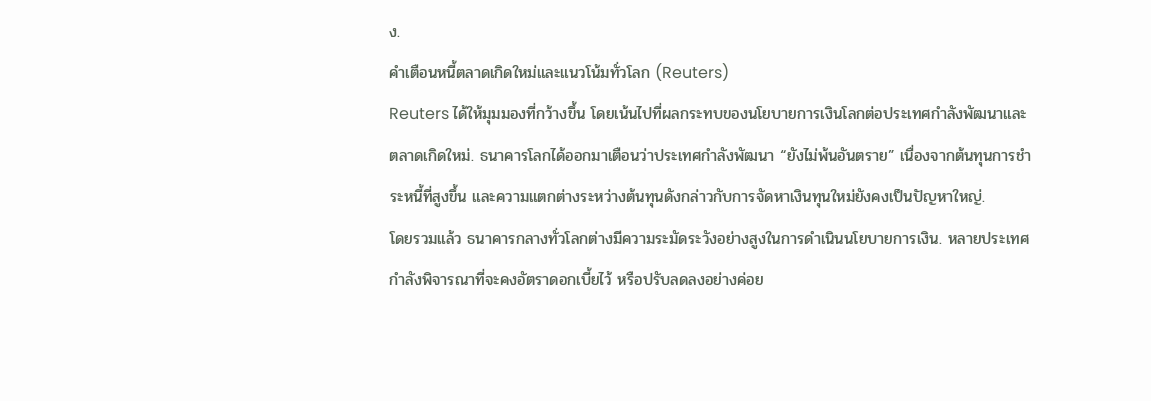ง.
คำเตือนหนี้ตลาดเกิดใหม่และแนวโน้มทั่วโลก (Reuters)
Reuters ได้ให้มุมมองที่กว้างขึ้น โดยเน้นไปที่ผลกระทบของนโยบายการเงินโลกต่อประเทศกำลังพัฒนาและตลาดเกิดใหม่. ธนาคารโลกได้ออกมาเตือนว่าประเทศกำลังพัฒนา “ยังไม่พ้นอันตราย” เนื่องจากต้นทุนการชำระหนี้ที่สูงขึ้น และความแตกต่างระหว่างต้นทุนดังกล่าวกับการจัดหาเงินทุนใหม่ยังคงเป็นปัญหาใหญ่.
โดยรวมแล้ว ธนาคารกลางทั่วโลกต่างมีความระมัดระวังอย่างสูงในการดำเนินนโยบายการเงิน. หลายประเทศกำลังพิจารณาที่จะคงอัตราดอกเบี้ยไว้ หรือปรับลดลงอย่างค่อย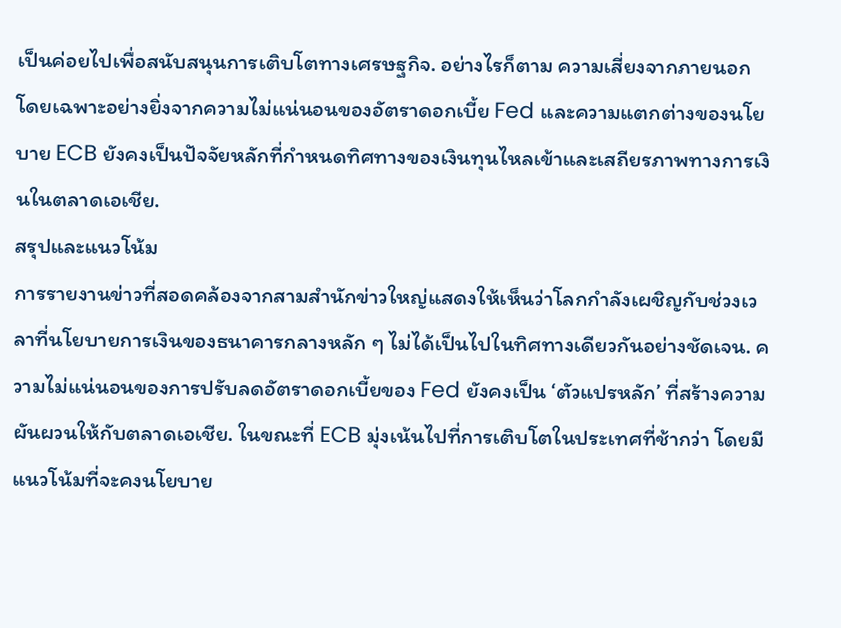เป็นค่อยไปเพื่อสนับสนุนการเติบโตทางเศรษฐกิจ. อย่างไรก็ตาม ความเสี่ยงจากภายนอก โดยเฉพาะอย่างยิ่งจากความไม่แน่นอนของอัตราดอกเบี้ย Fed และความแตกต่างของนโยบาย ECB ยังคงเป็นปัจจัยหลักที่กำหนดทิศทางของเงินทุนไหลเข้าและเสถียรภาพทางการเงินในตลาดเอเชีย.
สรุปและแนวโน้ม
การรายงานข่าวที่สอดคล้องจากสามสำนักข่าวใหญ่แสดงให้เห็นว่าโลกกำลังเผชิญกับช่วงเวลาที่นโยบายการเงินของธนาคารกลางหลัก ๆ ไม่ได้เป็นไปในทิศทางเดียวกันอย่างชัดเจน. ความไม่แน่นอนของการปรับลดอัตราดอกเบี้ยของ Fed ยังคงเป็น ‘ตัวแปรหลัก’ ที่สร้างความผันผวนให้กับตลาดเอเชีย. ในขณะที่ ECB มุ่งเน้นไปที่การเติบโตในประเทศที่ช้ากว่า โดยมีแนวโน้มที่จะคงนโยบาย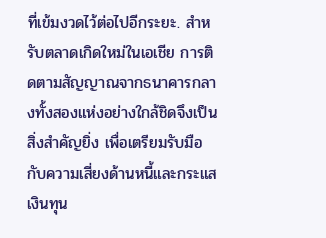ที่เข้มงวดไว้ต่อไปอีกระยะ. สำหรับตลาดเกิดใหม่ในเอเชีย การติดตามสัญญาณจากธนาคารกลางทั้งสองแห่งอย่างใกล้ชิดจึงเป็นสิ่งสำคัญยิ่ง เพื่อเตรียมรับมือกับความเสี่ยงด้านหนี้และกระแสเงินทุน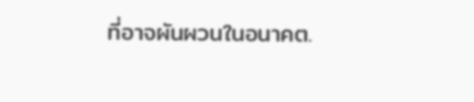ที่อาจผันผวนในอนาคต.